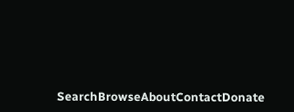SearchBrowseAboutContactDonate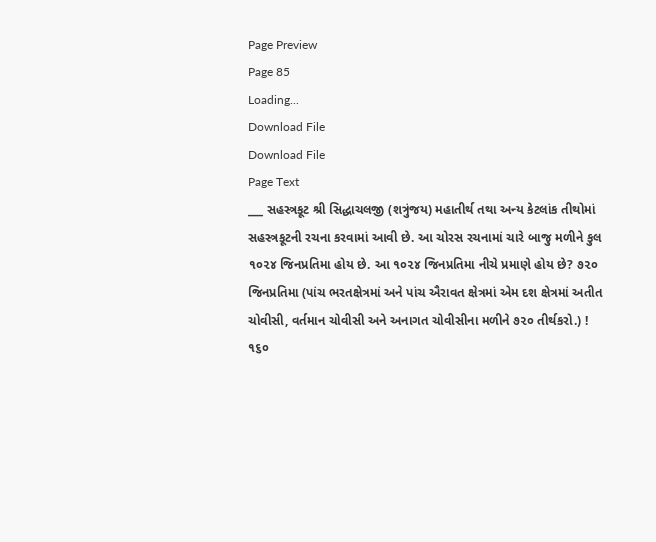Page Preview
Page 85
Loading...
Download File
Download File
Page Text
___ સહસ્ત્રકૂટ શ્રી સિદ્ધાચલજી (શત્રુંજય) મહાતીર્થ તથા અન્ય કેટલાંક તીથોમાં સહસ્ત્રકૂટની રચના કરવામાં આવી છે. આ ચોરસ રચનામાં ચારે બાજુ મળીને કુલ ૧૦૨૪ જિનપ્રતિમા હોય છે. આ ૧૦૨૪ જિનપ્રતિમા નીચે પ્રમાણે હોય છે? ૭૨૦ જિનપ્રતિમા (પાંચ ભરતક્ષેત્રમાં અને પાંચ ઐરાવત ક્ષેત્રમાં એમ દશ ક્ષેત્રમાં અતીત ચોવીસી, વર્તમાન ચોવીસી અને અનાગત ચોવીસીના મળીને ૭૨૦ તીર્થકરો.) ! ૧૬૦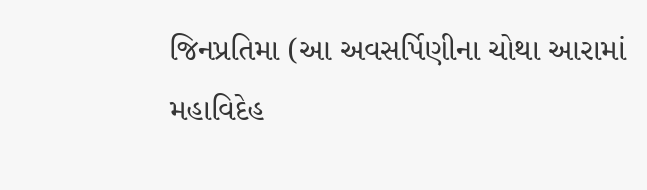જિનપ્રતિમા (આ અવસર્પિણીના ચોથા આરામાં મહાવિદેહ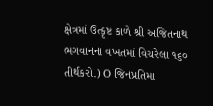ક્ષેત્રમાં ઉત્કૃષ્ટ કાળે શ્રી અજિતનાથ ભગવાનના વખતમાં વિચરેલા ૧૬૦ તીર્થકરો.) O જિનપ્રતિમા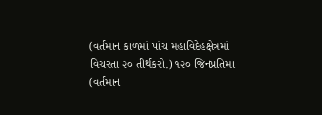(વર્તમાન કાળમાં પાંચ મહાવિદેહક્ષેત્રમાં વિચરતા ૨૦ તીર્થકરો.) ૧૨૦ જિનપ્રતિમા (વર્તમાન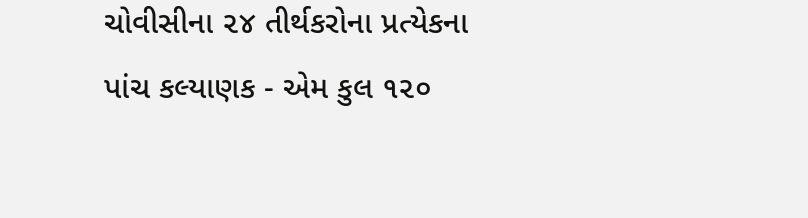ચોવીસીના ૨૪ તીર્થકરોના પ્રત્યેકના પાંચ કલ્યાણક - એમ કુલ ૧૨૦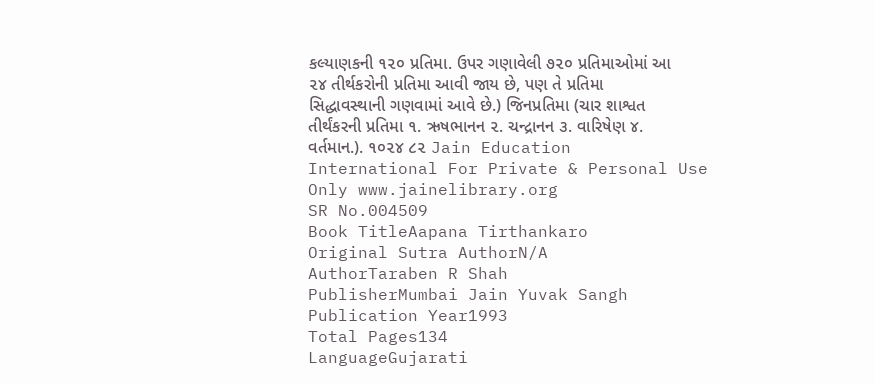કલ્યાણકની ૧૨૦ પ્રતિમા. ઉપર ગણાવેલી ૭૨૦ પ્રતિમાઓમાં આ ૨૪ તીર્થકરોની પ્રતિમા આવી જાય છે, પણ તે પ્રતિમા સિદ્ધાવસ્થાની ગણવામાં આવે છે.) જિનપ્રતિમા (ચાર શાશ્વત તીર્થંકરની પ્રતિમા ૧. ઋષભાનન ૨. ચન્દ્રાનન ૩. વારિષેણ ૪. વર્તમાન.). ૧૦૨૪ ૮૨ Jain Education International For Private & Personal Use Only www.jainelibrary.org
SR No.004509
Book TitleAapana Tirthankaro
Original Sutra AuthorN/A
AuthorTaraben R Shah
PublisherMumbai Jain Yuvak Sangh
Publication Year1993
Total Pages134
LanguageGujarati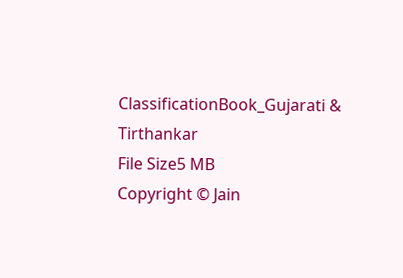ClassificationBook_Gujarati & Tirthankar
File Size5 MB
Copyright © Jain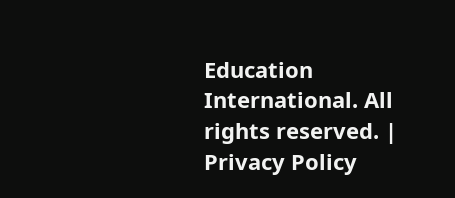Education International. All rights reserved. | Privacy Policy